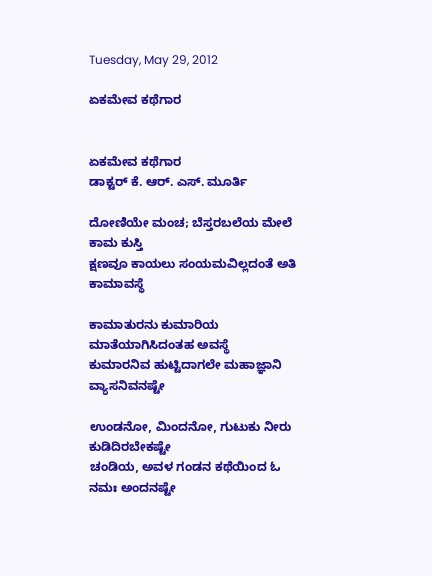Tuesday, May 29, 2012

ಏಕಮೇವ ಕಥೆಗಾರ


ಏಕಮೇವ ಕಥೆಗಾರ
ಡಾಕ್ಟರ್ ಕೆ. ಆರ್. ಎಸ್. ಮೂರ್ತಿ

ದೋಣಿಯೇ ಮಂಚ; ಬೆಸ್ತರಬಲೆಯ ಮೇಲೆ ಕಾಮ ಕುಸ್ತಿ
ಕ್ಷಣವೂ ಕಾಯಲು ಸಂಯಮವಿಲ್ಲದಂತೆ ಅತಿ ಕಾಮಾವಸ್ಥೆ

ಕಾಮಾತುರನು ಕುಮಾರಿಯ ಮಾತೆಯಾಗಿಸಿದಂತಹ ಅವಸ್ಥೆ
ಕುಮಾರನಿವ ಹುಟ್ಟಿದಾಗಲೇ ಮಹಾಜ್ಞಾನಿ ವ್ಯಾಸನಿವನಷ್ಟೇ

ಉಂಡನೋ, ಮಿಂದನೋ, ಗುಟುಕು ನೀರು ಕುಡಿದಿರಬೇಕಷ್ಟೇ
ಚಂಡಿಯ, ಅವಳ ಗಂಡನ ಕಥೆಯಿಂದ ಓ ನಮಃ ಅಂದನಷ್ಟೇ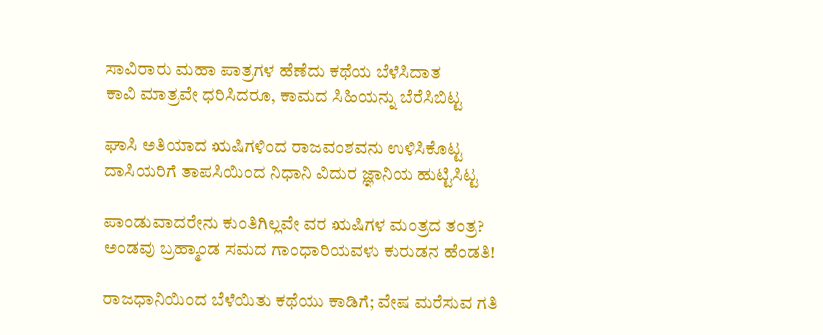ಸಾವಿರಾರು ಮಹಾ ಪಾತ್ರಗಳ ಹೆಣೆದು ಕಥೆಯ ಬೆಳೆಸಿದಾತ
ಕಾವಿ ಮಾತ್ರವೇ ಧರಿಸಿದರೂ, ಕಾಮದ ಸಿಹಿಯನ್ನು ಬೆರೆಸಿಬಿಟ್ಟ

ಘಾಸಿ ಅತಿಯಾದ ಋಷಿಗಳಿಂದ ರಾಜವಂಶವನು ಉಳಿಸಿಕೊಟ್ಟ
ದಾಸಿಯರಿಗೆ ತಾಪಸಿಯಿಂದ ನಿಧಾನಿ ವಿದುರ ಜ್ಞಾನಿಯ ಹುಟ್ಟಿಸಿಟ್ಟ

ಪಾಂಡುವಾದರೇನು ಕುಂತಿಗಿಲ್ಲವೇ ವರ ಋಷಿಗಳ ಮಂತ್ರದ ತಂತ್ರ?
ಅಂಡವು ಬ್ರಹ್ಮಾಂಡ ಸಮದ ಗಾಂಧಾರಿಯವಳು ಕುರುಡನ ಹೆಂಡತಿ!

ರಾಜಧಾನಿಯಿಂದ ಬೆಳೆಯಿತು ಕಥೆಯು ಕಾಡಿಗೆ; ವೇಷ ಮರೆಸುವ ಗತಿ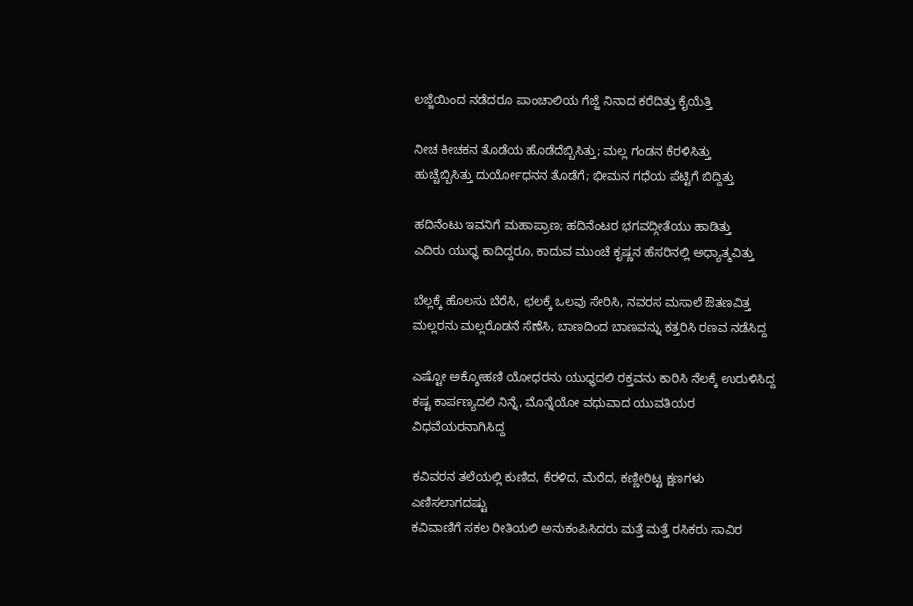ಲಜ್ಜೆಯಿಂದ ನಡೆದರೂ ಪಾಂಚಾಲಿಯ ಗೆಜ್ಜೆ ನಿನಾದ ಕರೆದಿತ್ತು ಕೈಯೆತ್ತಿ

ನೀಚ ಕೀಚಕನ ತೊಡೆಯ ಹೊಡೆದೆಬ್ಬಿಸಿತ್ತು; ಮಲ್ಲ ಗಂಡನ ಕೆರಳಿಸಿತ್ತು
ಹುಚ್ಚೆಬ್ಬಿಸಿತ್ತು ದುರ್ಯೋಧನನ ತೊಡೆಗೆ; ಭೀಮನ ಗಧೆಯ ಪೆಟ್ಟಿಗೆ ಬಿದ್ದಿತ್ತು

ಹದಿನೆಂಟು ಇವನಿಗೆ ಮಹಾಪ್ರಾಣ; ಹದಿನೆಂಟರ ಭಗವದ್ಗೀತೆಯು ಹಾಡಿತ್ತು
ಎದಿರು ಯುಧ್ಧ ಕಾದಿದ್ದರೂ, ಕಾದುವ ಮುಂಚೆ ಕೃಷ್ಣನ ಹೆಸರಿನಲ್ಲಿ ಅಧ್ಯಾತ್ಮವಿತ್ತು

ಬೆಲ್ಲಕ್ಕೆ ಹೊಲಸು ಬೆರೆಸಿ, ಛಲಕ್ಕೆ ಒಲವು ಸೇರಿಸಿ, ನವರಸ ಮಸಾಲೆ ಔತಣವಿತ್ತ
ಮಲ್ಲರನು ಮಲ್ಲರೊಡನೆ ಸೆಣೆಸಿ, ಬಾಣದಿಂದ ಬಾಣವನ್ನು ಕತ್ತರಿಸಿ ರಣವ ನಡೆಸಿದ್ದ

ಎಷ್ಟೋ ಅಕ್ಶೋಹಣಿ ಯೋಧರನು ಯುಧ್ಧದಲಿ ರಕ್ತವನು ಕಾರಿಸಿ ನೆಲಕ್ಕೆ ಉರುಳಿಸಿದ್ದ
ಕಷ್ಟ ಕಾರ್ಪಣ್ಯದಲಿ ನಿನ್ನೆ, ಮೊನ್ನೆಯೋ ವಧುವಾದ ಯುವತಿಯರ ವಿಧವೆಯರನಾಗಿಸಿದ್ದ

ಕವಿವರನ ತಲೆಯಲ್ಲಿ ಕುಣಿದ, ಕೆರಳಿದ, ಮೆರೆದ, ಕಣ್ಣೀರಿಟ್ಟ ಕ್ಷಣಗಳು ಎಣಿಸಲಾಗದಷ್ಟು
ಕವಿವಾಣಿಗೆ ಸಕಲ ರೀತಿಯಲಿ ಅನುಕಂಪಿಸಿದರು ಮತ್ತೆ ಮತ್ತೆ ರಸಿಕರು ಸಾವಿರ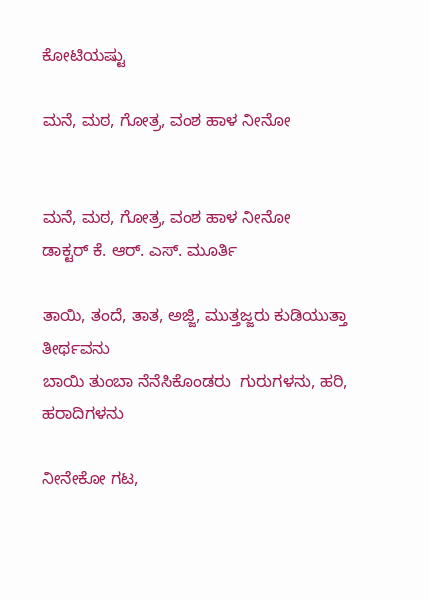ಕೋಟಿಯಷ್ಟು

ಮನೆ, ಮಠ, ಗೋತ್ರ, ವಂಶ ಹಾಳ ನೀನೋ


ಮನೆ, ಮಠ, ಗೋತ್ರ, ವಂಶ ಹಾಳ ನೀನೋ
ಡಾಕ್ಟರ್ ಕೆ. ಆರ್. ಎಸ್. ಮೂರ್ತಿ

ತಾಯಿ, ತಂದೆ, ತಾತ, ಅಜ್ಜಿ, ಮುತ್ತಜ್ಜರು ಕುಡಿಯುತ್ತಾ ತೀರ್ಥವನು
ಬಾಯಿ ತುಂಬಾ ನೆನೆಸಿಕೊಂಡರು  ಗುರುಗಳನು, ಹರಿ, ಹರಾದಿಗಳನು

ನೀನೇಕೋ ಗಟ,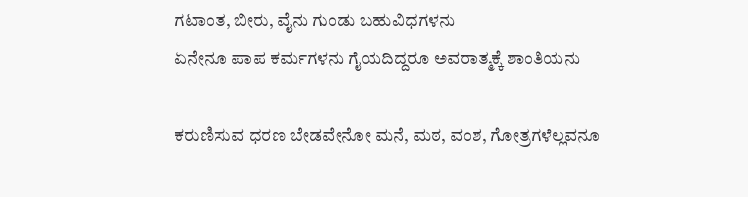ಗಟಾಂತ, ಬೀರು, ವೈನು ಗುಂಡು ಬಹುವಿಧಗಳನು
ಏನೇನೂ ಪಾಪ ಕರ್ಮಗಳನು ಗೈಯದಿದ್ದರೂ ಅವರಾತ್ಮಕ್ಕೆ ಶಾಂತಿಯನು

ಕರುಣಿಸುವ ಧರಣ ಬೇಡವೇನೋ ಮನೆ, ಮಠ, ವಂಶ, ಗೋತ್ರಗಳೆಲ್ಲವನೂ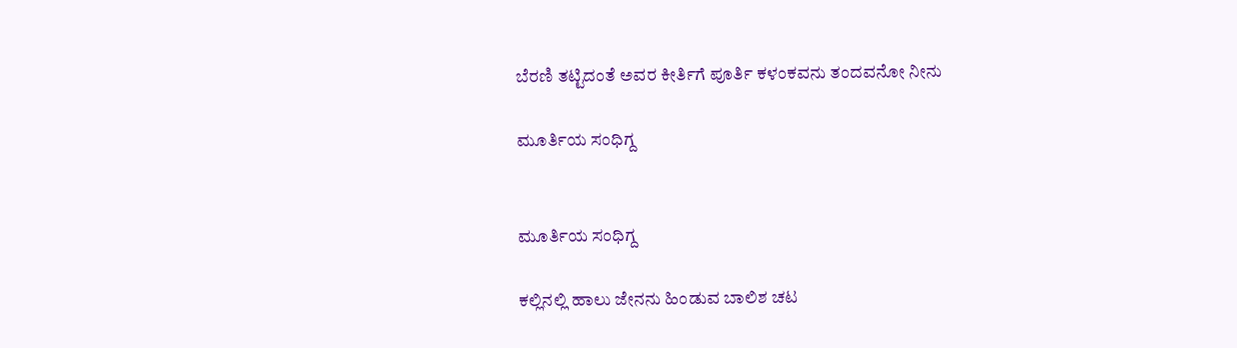ಬೆರಣಿ ತಟ್ಟಿದಂತೆ ಅವರ ಕೀರ್ತಿಗೆ ಪೂರ್ತಿ ಕಳಂಕವನು ತಂದವನೋ ನೀನು

ಮೂರ್ತಿಯ ಸಂಧಿಗ್ದ


ಮೂರ್ತಿಯ ಸಂಧಿಗ್ದ

ಕಲ್ಲಿನಲ್ಲಿ ಹಾಲು ಜೇನನು ಹಿಂಡುವ ಬಾಲಿಶ ಚಟ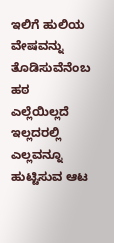ಇಲಿಗೆ ಹುಲಿಯ ವೇಷವನ್ನು ತೊಡಿಸುವೆನೆಂಬ ಹಠ
ಎಲ್ಲೆಯಿಲ್ಲದೆ ಇಲ್ಲದರಲ್ಲಿ ಎಲ್ಲವನ್ನೂ ಹುಟ್ಟಿಸುವ ಆಟ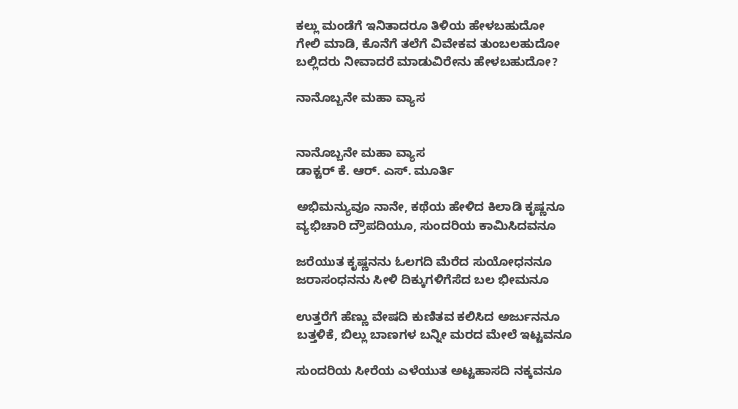ಕಲ್ಲು ಮಂಡೆಗೆ ಇನಿತಾದರೂ ತಿಳಿಯ ಹೇಳಬಹುದೋ
ಗೇಲಿ ಮಾಡಿ, ಕೊನೆಗೆ ತಲೆಗೆ ವಿವೇಕವ ತುಂಬಲಹುದೋ
ಬಲ್ಲಿದರು ನೀವಾದರೆ ಮಾಡುವಿರೇನು ಹೇಳಬಹುದೋ?

ನಾನೊಬ್ಬನೇ ಮಹಾ ವ್ಯಾಸ


ನಾನೊಬ್ಬನೇ ಮಹಾ ವ್ಯಾಸ
ಡಾಕ್ಟರ್ ಕೆ. ಆರ್. ಎಸ್. ಮೂರ್ತಿ

ಅಭಿಮನ್ಯುವೂ ನಾನೇ, ಕಥೆಯ ಹೇಳಿದ ಕಿಲಾಡಿ ಕೃಷ್ಣನೂ
ವ್ಯಭಿಚಾರಿ ದ್ರೌಪದಿಯೂ, ಸುಂದರಿಯ ಕಾಮಿಸಿದವನೂ

ಜರೆಯುತ ಕೃಷ್ಣನನು ಓಲಗದಿ ಮೆರೆದ ಸುಯೋಧನನೂ
ಜರಾಸಂಧನನು ಸೀಳಿ ದಿಕ್ಕುಗಳಿಗೆಸೆದ ಬಲ ಭೀಮನೂ

ಉತ್ತರೆಗೆ ಹೆಣ್ಣು ವೇಷದಿ ಕುಣಿತವ ಕಲಿಸಿದ ಅರ್ಜುನನೂ
ಬತ್ತಳಿಕೆ, ಬಿಲ್ಲು ಬಾಣಗಳ ಬನ್ನೀ ಮರದ ಮೇಲೆ ಇಟ್ಟವನೂ

ಸುಂದರಿಯ ಸೀರೆಯ ಎಳೆಯುತ ಅಟ್ಟಹಾಸದಿ ನಕ್ಕವನೂ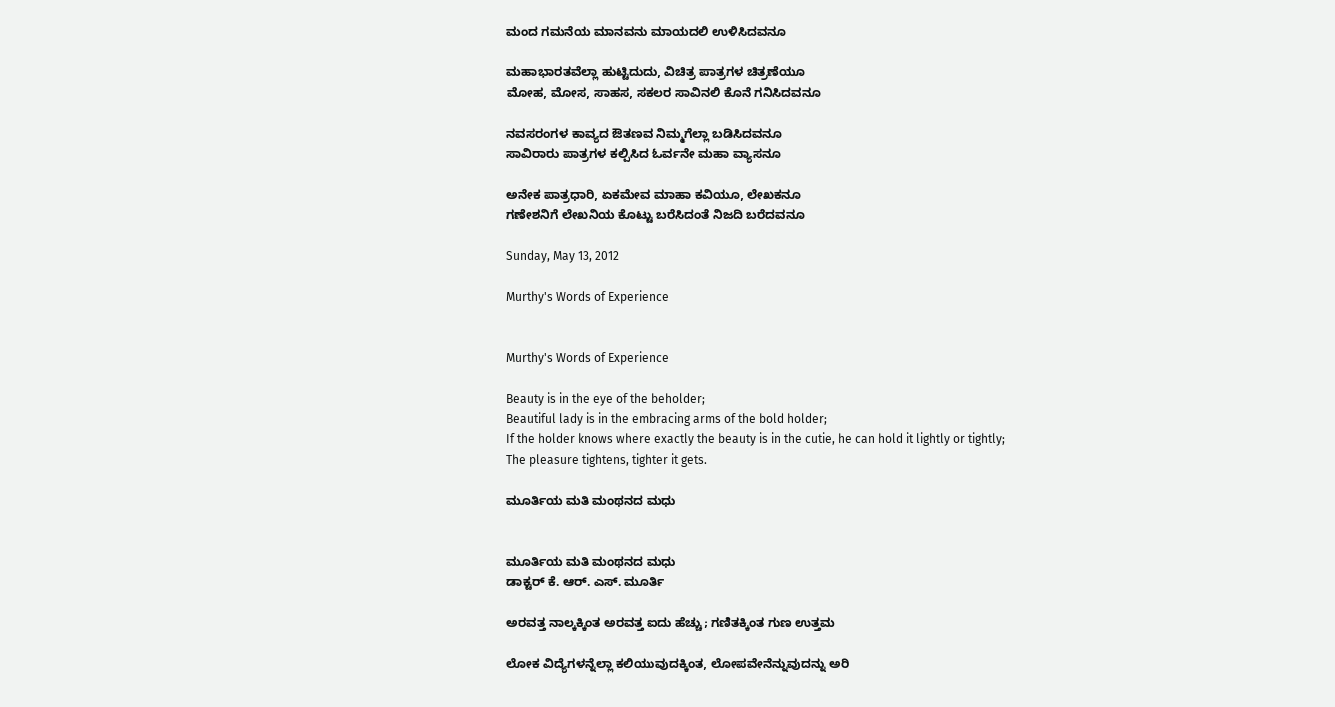ಮಂದ ಗಮನೆಯ ಮಾನವನು ಮಾಯದಲಿ ಉಳಿಸಿದವನೂ

ಮಹಾಭಾರತವೆಲ್ಲಾ ಹುಟ್ಟಿದುದು, ವಿಚಿತ್ರ ಪಾತ್ರಗಳ ಚಿತ್ರಣೆಯೂ
ಮೋಹ, ಮೋಸ, ಸಾಹಸ, ಸಕಲರ ಸಾವಿನಲಿ ಕೊನೆ ಗನಿಸಿದವನೂ

ನವಸರಂಗಳ ಕಾವ್ಯದ ಔತಣವ ನಿಮ್ಮಗೆಲ್ಲಾ ಬಡಿಸಿದವನೂ
ಸಾವಿರಾರು ಪಾತ್ರಗಳ ಕಲ್ಪಿಸಿದ ಓರ್ವನೇ ಮಹಾ ವ್ಯಾಸನೂ

ಅನೇಕ ಪಾತ್ರಧಾರಿ, ಏಕಮೇವ ಮಾಹಾ ಕವಿಯೂ, ಲೇಖಕನೂ
ಗಣೇಶನಿಗೆ ಲೇಖನಿಯ ಕೊಟ್ಟು ಬರೆಸಿದಂತೆ ನಿಜದಿ ಬರೆದವನೂ

Sunday, May 13, 2012

Murthy's Words of Experience


Murthy's Words of Experience

Beauty is in the eye of the beholder;
Beautiful lady is in the embracing arms of the bold holder;
If the holder knows where exactly the beauty is in the cutie, he can hold it lightly or tightly;
The pleasure tightens, tighter it gets.

ಮೂರ್ತಿಯ ಮತಿ ಮಂಥನದ ಮಧು


ಮೂರ್ತಿಯ ಮತಿ ಮಂಥನದ ಮಧು
ಡಾಕ್ಟರ್ ಕೆ. ಆರ್. ಎಸ್. ಮೂರ್ತಿ

ಅರವತ್ತ ನಾಲ್ಕಕ್ಕಿಂತ ಅರವತ್ತ ಐದು ಹೆಚ್ಚು; ಗಣಿತಕ್ಕಿಂತ ಗುಣ ಉತ್ತಮ

ಲೋಕ ವಿದ್ಯೆಗಳನ್ನೆಲ್ಲಾ ಕಲಿಯುವುದಕ್ಕಿಂತ, ಲೋಪವೇನೆನ್ನುವುದನ್ನು ಅರಿ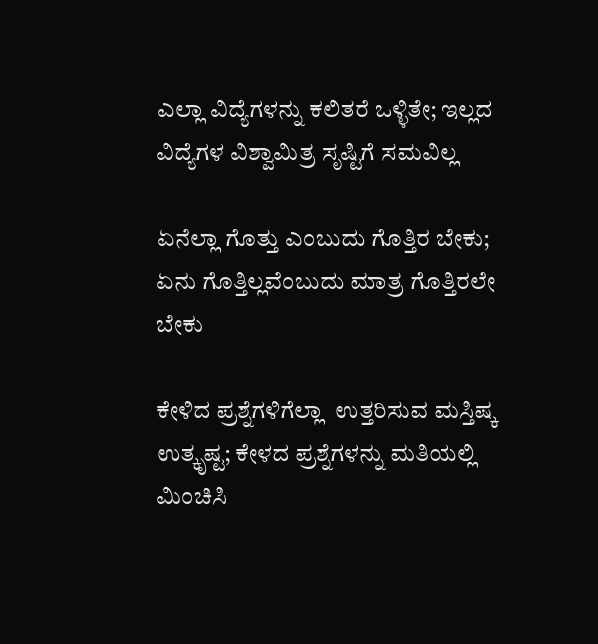ಎಲ್ಲಾ ವಿದ್ಯೆಗಳನ್ನು ಕಲಿತರೆ ಒಳ್ಳಿತೇ; ಇಲ್ಲದ ವಿದ್ಯೆಗಳ ವಿಶ್ವಾಮಿತ್ರ ಸೃಷ್ಟಿಗೆ ಸಮವಿಲ್ಲ

ಏನೆಲ್ಲಾ ಗೊತ್ತು ಎಂಬುದು ಗೊತ್ತಿರ ಬೇಕು; ಏನು ಗೊತ್ತಿಲ್ಲವೆಂಬುದು ಮಾತ್ರ ಗೊತ್ತಿರಲೇ ಬೇಕು

ಕೇಳಿದ ಪ್ರಶ್ನೆಗಳಿಗೆಲ್ಲಾ  ಉತ್ತರಿಸುವ ಮಸ್ತಿಷ್ಕ ಉತ್ಕೃಷ್ಟ; ಕೇಳದ ಪ್ರಶ್ನೆಗಳನ್ನು ಮತಿಯಲ್ಲಿ ಮಿಂಚಿಸಿ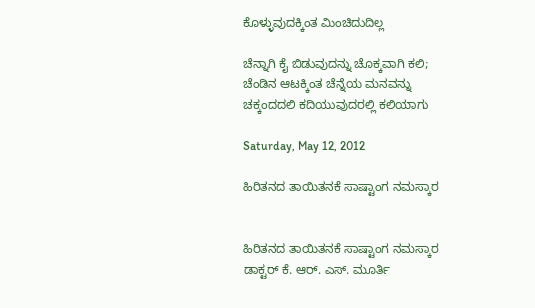ಕೊಳ್ಳುವುದಕ್ಕಿಂತ ಮಿಂಚಿದುದಿಲ್ಲ

ಚೆನ್ನಾಗಿ ಕೈ ಬಿಡುವುದನ್ನು ಚೊಕ್ಕವಾಗಿ ಕಲಿ; ಚೆಂಡಿನ ಆಟಕ್ಕಿಂತ ಚೆನ್ನೆಯ ಮನವನ್ನು ಚಕ್ಕಂದದಲಿ ಕದಿಯುವುದರಲ್ಲಿ ಕಲಿಯಾಗು

Saturday, May 12, 2012

ಹಿರಿತನದ ತಾಯಿತನಕೆ ಸಾಷ್ಟಾಂಗ ನಮಸ್ಕಾರ


ಹಿರಿತನದ ತಾಯಿತನಕೆ ಸಾಷ್ಟಾಂಗ ನಮಸ್ಕಾರ
ಡಾಕ್ಟರ್ ಕೆ. ಆರ್. ಎಸ್. ಮೂರ್ತಿ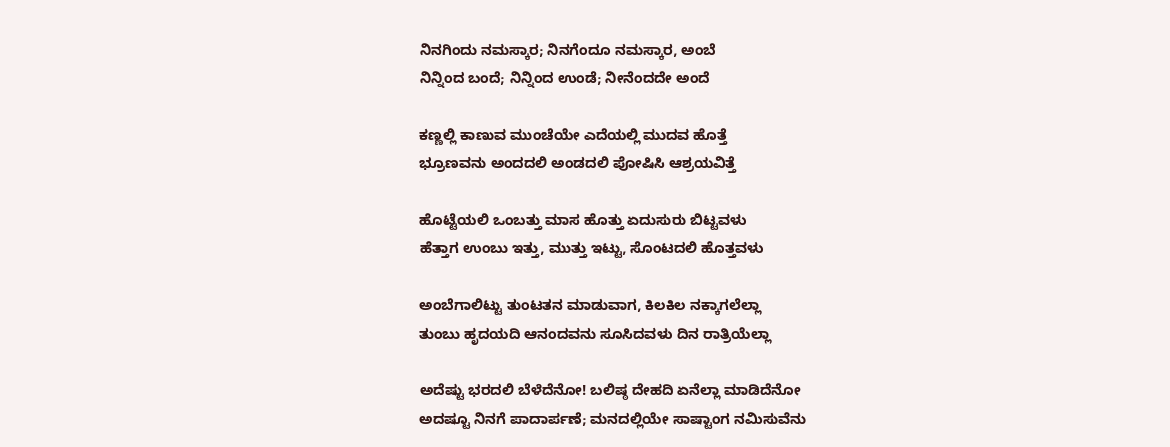ನಿನಗಿಂದು ನಮಸ್ಕಾರ; ನಿನಗೆಂದೂ ನಮಸ್ಕಾರ, ಅಂಬೆ
ನಿನ್ನಿಂದ ಬಂದೆ; ನಿನ್ನಿಂದ ಉಂಡೆ; ನೀನೆಂದದೇ ಅಂದೆ

ಕಣ್ಣಲ್ಲಿ ಕಾಣುವ ಮುಂಚೆಯೇ ಎದೆಯಲ್ಲಿ ಮುದವ ಹೊತ್ತೆ
ಭ್ರೂಣವನು ಅಂದದಲಿ ಅಂಡದಲಿ ಪೋಷಿಸಿ ಆಶ್ರಯವಿತ್ತೆ

ಹೊಟ್ಟೆಯಲಿ ಒಂಬತ್ತು ಮಾಸ ಹೊತ್ತು ಏದುಸುರು ಬಿಟ್ಟವಳು
ಹೆತ್ತಾಗ ಉಂಬು ಇತ್ತು, ಮುತ್ತು ಇಟ್ಟು, ಸೊಂಟದಲಿ ಹೊತ್ತವಳು

ಅಂಬೆಗಾಲಿಟ್ಟು ತುಂಟತನ ಮಾಡುವಾಗ, ಕಿಲಕಿಲ ನಕ್ಕಾಗಲೆಲ್ಲಾ
ತುಂಬು ಹೃದಯದಿ ಆನಂದವನು ಸೂಸಿದವಳು ದಿನ ರಾತ್ರಿಯೆಲ್ಲಾ

ಅದೆಷ್ಟು ಭರದಲಿ ಬೆಳೆದೆನೋ! ಬಲಿಷ್ಠ ದೇಹದಿ ಏನೆಲ್ಲಾ ಮಾಡಿದೆನೋ
ಅದಷ್ಟೂ ನಿನಗೆ ಪಾದಾರ್ಪಣೆ; ಮನದಲ್ಲಿಯೇ ಸಾಷ್ಟಾಂಗ ನಮಿಸುವೆನು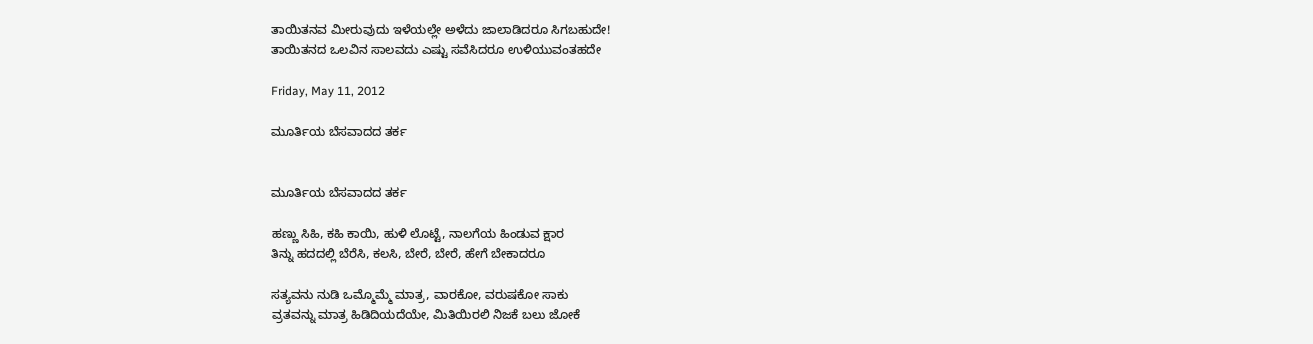ತಾಯಿತನವ ಮೀರುವುದು ಇಳೆಯಲ್ಲೇ ಅಳೆದು ಜಾಲಾಡಿದರೂ ಸಿಗಬಹುದೇ!
ತಾಯಿತನದ ಒಲವಿನ ಸಾಲವದು ಎಷ್ಟು ಸವೆಸಿದರೂ ಉಳಿಯುವಂತಹದೇ

Friday, May 11, 2012

ಮೂರ್ತಿಯ ಬೆಸವಾದದ ತರ್ಕ


ಮೂರ್ತಿಯ ಬೆಸವಾದದ ತರ್ಕ

ಹಣ್ಣು ಸಿಹಿ, ಕಹಿ ಕಾಯಿ, ಹುಳಿ ಲೊಟ್ಟೆ, ನಾಲಗೆಯ ಹಿಂಡುವ ಕ್ಷಾರ
ತಿನ್ನು ಹದದಲ್ಲಿ ಬೆರೆಸಿ, ಕಲಸಿ, ಬೇರೆ, ಬೇರೆ, ಹೇಗೆ ಬೇಕಾದರೂ

ಸತ್ಯವನು ನುಡಿ ಒಮ್ಮೊಮ್ಮೆ ಮಾತ್ರ, ವಾರಕೋ, ವರುಷಕೋ ಸಾಕು
ವ್ರತವನ್ನು ಮಾತ್ರ ಹಿಡಿದಿಯದೆಯೇ, ಮಿತಿಯಿರಲಿ ನಿಜಕೆ ಬಲು ಜೋಕೆ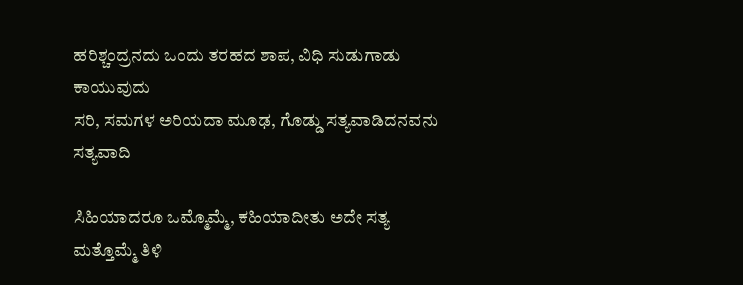ಹರಿಶ್ಚಂದ್ರನದು ಒಂದು ತರಹದ ಶಾಪ, ವಿಧಿ ಸುಡುಗಾಡು ಕಾಯುವುದು
ಸರಿ, ಸಮಗಳ ಅರಿಯದಾ ಮೂಢ, ಗೊಡ್ಡು ಸತ್ಯವಾಡಿದನವನು ಸತ್ಯವಾದಿ

ಸಿಹಿಯಾದರೂ ಒಮ್ಮೊಮ್ಮೆ, ಕಹಿಯಾದೀತು ಅದೇ ಸತ್ಯ ಮತ್ತೊಮ್ಮೆ ತಿಳಿ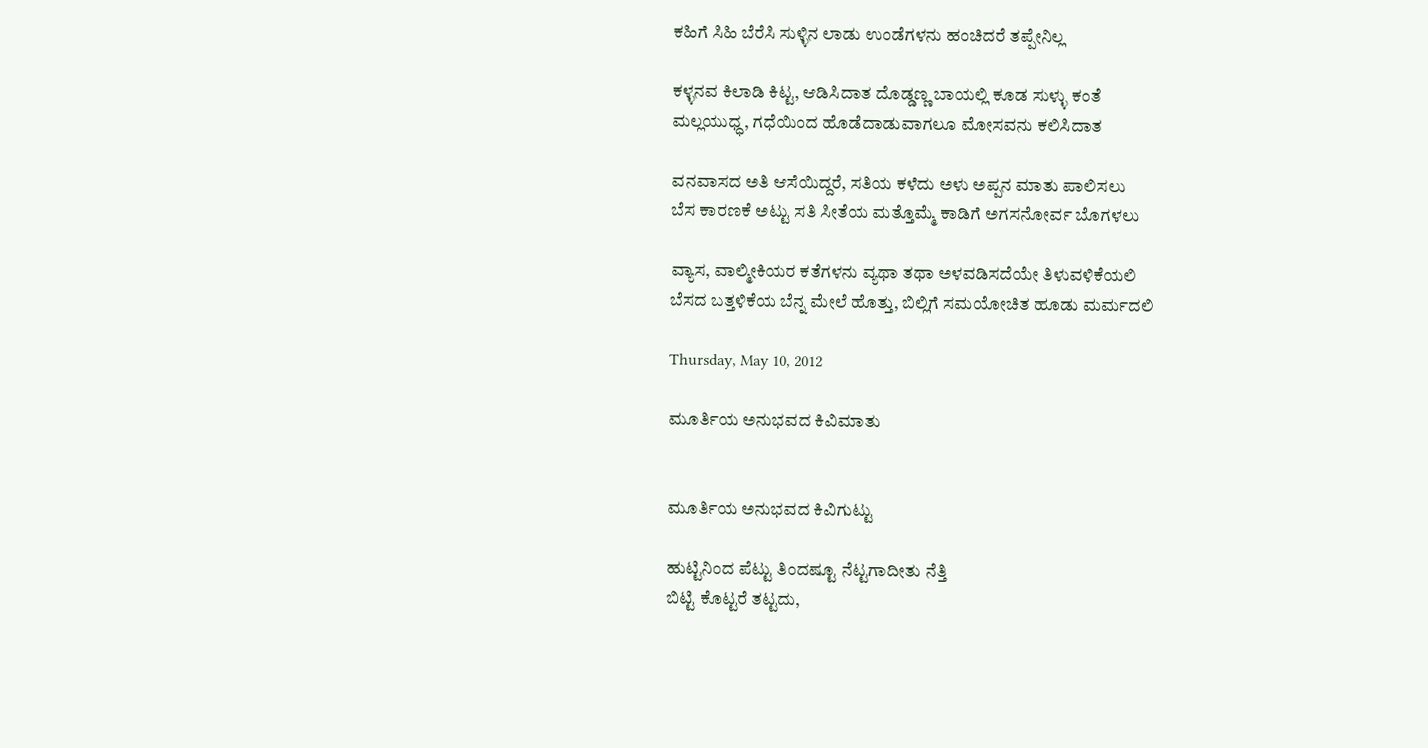ಕಹಿಗೆ ಸಿಹಿ ಬೆರೆಸಿ ಸುಳ್ಳಿನ ಲಾಡು ಉಂಡೆಗಳನು ಹಂಚಿದರೆ ತಪ್ಪೇನಿಲ್ಲ

ಕಳ್ಳನವ ಕಿಲಾಡಿ ಕಿಟ್ಟ, ಆಡಿಸಿದಾತ ದೊಡ್ಡಣ್ಣ ಬಾಯಲ್ಲಿ ಕೂಡ ಸುಳ್ಳು ಕಂತೆ
ಮಲ್ಲಯುಧ್ಧ, ಗಧೆಯಿಂದ ಹೊಡೆದಾಡುವಾಗಲೂ ಮೋಸವನು ಕಲಿಸಿದಾತ

ವನವಾಸದ ಅತಿ ಆಸೆಯಿದ್ದರೆ, ಸತಿಯ ಕಳೆದು ಅಳು ಅಪ್ಪನ ಮಾತು ಪಾಲಿಸಲು
ಬೆಸ ಕಾರಣಕೆ ಅಟ್ಟು ಸತಿ ಸೀತೆಯ ಮತ್ತೊಮ್ಮೆ ಕಾಡಿಗೆ ಅಗಸನೋರ್ವ ಬೊಗಳಲು

ವ್ಯಾಸ, ವಾಲ್ಮೀಕಿಯರ ಕತೆಗಳನು ವ್ಯಥಾ ತಥಾ ಅಳವಡಿಸದೆಯೇ ತಿಳುವಳಿಕೆಯಲಿ
ಬೆಸದ ಬತ್ತಳಿಕೆಯ ಬೆನ್ನ ಮೇಲೆ ಹೊತ್ತು, ಬಿಲ್ಲಿಗೆ ಸಮಯೋಚಿತ ಹೂಡು ಮರ್ಮದಲಿ

Thursday, May 10, 2012

ಮೂರ್ತಿಯ ಅನುಭವದ ಕಿವಿಮಾತು


ಮೂರ್ತಿಯ ಅನುಭವದ ಕಿವಿಗುಟ್ಟು

ಹುಟ್ಟಿನಿಂದ ಪೆಟ್ಟು ತಿಂದಷ್ಟೂ ನೆಟ್ಟಗಾದೀತು ನೆತ್ತಿ
ಬಿಟ್ಟಿ ಕೊಟ್ಟರೆ ತಟ್ಟದು,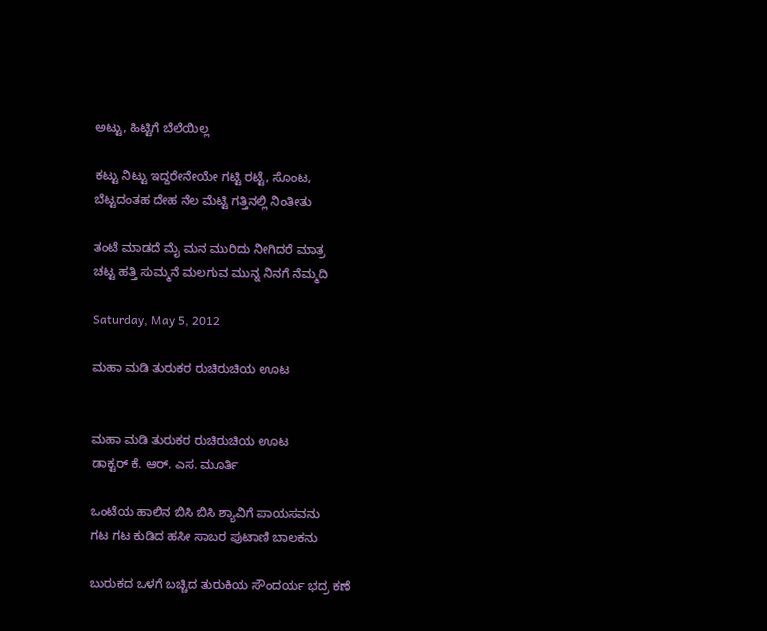ಅಟ್ಟು, ಹಿಟ್ಟಿಗೆ ಬೆಲೆಯಿಲ್ಲ

ಕಟ್ಟು ನಿಟ್ಟು ಇದ್ದರೇನೇಯೇ ಗಟ್ಟಿ ರಟ್ಟೆ, ಸೊಂಟ,
ಬೆಟ್ಟದಂತಹ ದೇಹ ನೆಲ ಮೆಟ್ಟಿ ಗತ್ತಿನಲ್ಲಿ ನಿಂತೀತು

ತಂಟೆ ಮಾಡದೆ ಮೈ ಮನ ಮುರಿದು ನೀಗಿದರೆ ಮಾತ್ರ
ಚಟ್ಟ ಹತ್ತಿ ಸುಮ್ಮನೆ ಮಲಗುವ ಮುನ್ನ ನಿನಗೆ ನೆಮ್ಮದಿ

Saturday, May 5, 2012

ಮಹಾ ಮಡಿ ತುರುಕರ ರುಚಿರುಚಿಯ ಊಟ


ಮಹಾ ಮಡಿ ತುರುಕರ ರುಚಿರುಚಿಯ ಊಟ
ಡಾಕ್ಟರ್ ಕೆ. ಆರ್. ಎಸ. ಮೂರ್ತಿ

ಒಂಟೆಯ ಹಾಲಿನ ಬಿಸಿ ಬಿಸಿ ಶ್ಯಾವಿಗೆ ಪಾಯಸವನು
ಗಟ ಗಟ ಕುಡಿದ ಹಸೀ ಸಾಬರ ಪುಟಾಣಿ ಬಾಲಕನು

ಬುರುಕದ ಒಳಗೆ ಬಚ್ಚಿದ ತುರುಕಿಯ ಸೌಂದರ್ಯ ಭದ್ರ ಕಣೆ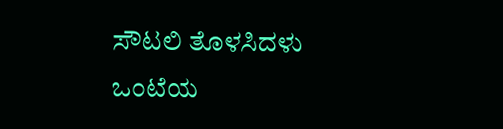ಸೌಟಲಿ ತೊಳಸಿದಳು ಒಂಟೆಯ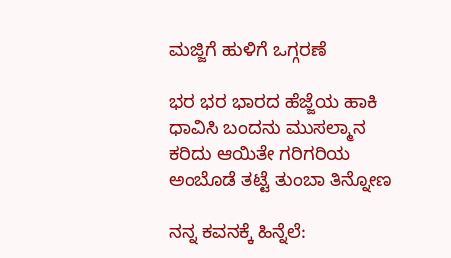ಮಜ್ಜಿಗೆ ಹುಳಿಗೆ ಒಗ್ಗರಣೆ

ಭರ ಭರ ಭಾರದ ಹೆಜ್ಜೆಯ ಹಾಕಿ ಧಾವಿಸಿ ಬಂದನು ಮುಸಲ್ಮಾನ
ಕರಿದು ಆಯಿತೇ ಗರಿಗರಿಯ ಅಂಬೊಡೆ ತಟ್ಟೆ ತುಂಬಾ ತಿನ್ನೋಣ

ನನ್ನ ಕವನಕ್ಕೆ ಹಿನ್ನೆಲೆ: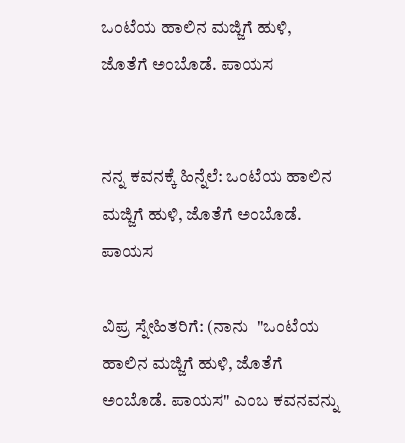ಒಂಟೆಯ ಹಾಲಿನ ಮಜ್ಜಿಗೆ ಹುಳಿ, ಜೊತೆಗೆ ಅಂಬೊಡೆ. ಪಾಯಸ


ನನ್ನ ಕವನಕ್ಕೆ ಹಿನ್ನೆಲೆ: ಒಂಟೆಯ ಹಾಲಿನ ಮಜ್ಜಿಗೆ ಹುಳಿ, ಜೊತೆಗೆ ಅಂಬೊಡೆ. ಪಾಯಸ

ವಿಪ್ರ ಸ್ನೇಹಿತರಿಗೆ: (ನಾನು  "ಒಂಟೆಯ ಹಾಲಿನ ಮಜ್ಜಿಗೆ ಹುಳಿ, ಜೊತೆಗೆ ಅಂಬೊಡೆ. ಪಾಯಸ" ಎಂಬ ಕವನವನ್ನು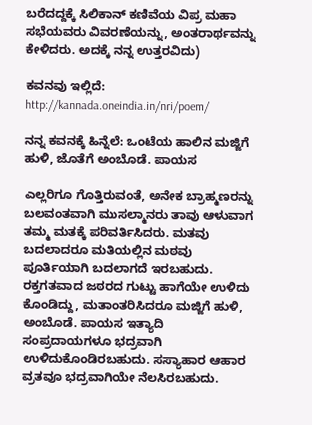ಬರೆದದ್ದಕ್ಕೆ ಸಿಲಿಕಾನ್ ಕಣಿವೆಯ ವಿಪ್ರ ಮಹಾ ಸಭೆಯವರು ವಿವರಣೆಯನ್ನು, ಅಂತರಾರ್ಥವನ್ನು ಕೇಳಿದರು. ಅದಕ್ಕೆ ನನ್ನ ಉತ್ತರವಿದು)

ಕವನವು ಇಲ್ಲಿದೆ:
http://kannada.oneindia.in/nri/poem/

ನನ್ನ ಕವನಕ್ಕೆ ಹಿನ್ನೆಲೆ: ಒಂಟೆಯ ಹಾಲಿನ ಮಜ್ಜಿಗೆ ಹುಳಿ, ಜೊತೆಗೆ ಅಂಬೊಡೆ. ಪಾಯಸ

ಎಲ್ಲರಿಗೂ ಗೊತ್ತಿರುವಂತೆ, ಅನೇಕ ಬ್ರಾಹ್ಮಣರನ್ನು ಬಲವಂತವಾಗಿ ಮುಸಲ್ಮಾನರು ತಾವು ಆಳುವಾಗ ತಮ್ಮ ಮತಕ್ಕೆ ಪರಿವರ್ತಿಸಿದರು. ಮತವು ಬದಲಾದರೂ ಮತಿಯಲ್ಲಿನ ಮಠವು ಪೂರ್ತಿಯಾಗಿ ಬದಲಾಗದೆ ಇರಬಹುದು. ರಕ್ತಗತವಾದ ಜಠರದ ಗುಟ್ಟು ಹಾಗೆಯೇ ಉಳಿದು ಕೊಂಡಿದ್ದು, ಮತಾಂತರಿಸಿದರೂ ಮಜ್ಜಿಗೆ ಹುಳಿ, ಅಂಬೊಡೆ. ಪಾಯಸ ಇತ್ಯಾದಿ ಸಂಪ್ರದಾಯಗಳೂ ಭದ್ರವಾಗಿ ಉಳಿದುಕೊಂಡಿರಬಹುದು. ಸಸ್ಯಾಹಾರ ಆಹಾರ ವ್ರತವೂ ಭದ್ರವಾಗಿಯೇ ನೆಲಸಿರಬಹುದು.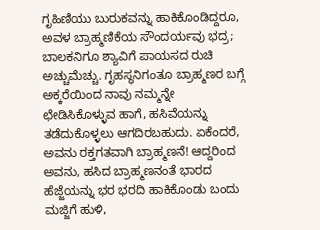ಗೃಹಿಣಿಯು ಬುರುಕವನ್ನು ಹಾಕಿಕೊಂಡಿದ್ದರೂ, ಅವಳ ಬ್ರಾಹ್ಮಣಿಕೆಯ ಸೌಂದರ್ಯವು ಭದ್ರ; ಬಾಲಕನಿಗೂ ಶ್ಯಾವಿಗೆ ಪಾಯಸದ ರುಚಿ ಅಚ್ಚುಮೆಚ್ಚು. ಗೃಹಸ್ಥನಿಗಂತೂ ಬ್ರಾಹ್ಮಣರ ಬಗ್ಗೆ ಅಕ್ಕರೆಯಿಂದ ನಾವು ನಮ್ಮನ್ನೇ ಛೇಡಿಸಿಕೊಳ್ಳುವ ಹಾಗೆ, ಹಸಿವೆಯನ್ನು ತಡೆದುಕೊಳ್ಳಲು ಆಗದಿರಬಹುದು. ಏಕೆಂದರೆ, ಅವನು ರಕ್ತಗತವಾಗಿ ಬ್ರಾಹ್ಮಣನೆ! ಆದ್ದರಿಂದ ಅವನು, ಹಸಿದ ಬ್ರಾಹ್ಮಣನಂತೆ ಭಾರದ ಹೆಜ್ಜೆಯನ್ನು ಭರ ಭರದಿ ಹಾಕಿಕೊಂಡು ಬಂದು ಮಜ್ಜಿಗೆ ಹುಳಿ,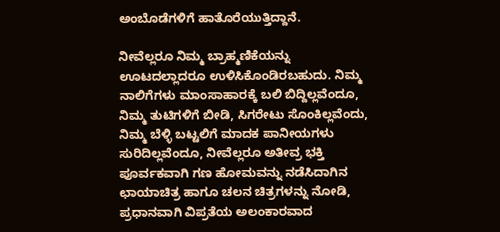ಅಂಬೊಡೆಗಳಿಗೆ ಹಾತೊರೆಯುತ್ತಿದ್ದಾನೆ.

ನೀವೆಲ್ಲರೂ ನಿಮ್ಮ ಬ್ರಾಹ್ಮಣಿಕೆಯನ್ನು ಊಟದಲ್ಲಾದರೂ ಉಳಿಸಿಕೊಂಡಿರಬಹುದು. ನಿಮ್ಮ ನಾಲಿಗೆಗಳು ಮಾಂಸಾಹಾರಕ್ಕೆ ಬಲಿ ಬಿದ್ದಿಲ್ಲವೆಂದೂ, ನಿಮ್ಮ ತುಟಿಗಳಿಗೆ ಬೀಡಿ, ಸಿಗರೇಟು ಸೊಂಕಿಲ್ಲವೆಂದು, ನಿಮ್ಮ ಬೆಳ್ಳಿ ಬಟ್ಟಲಿಗೆ ಮಾದಕ ಪಾನೀಯಗಳು ಸುರಿದಿಲ್ಲವೆಂದೂ, ನೀವೆಲ್ಲರೂ ಅತೀವ್ರ ಭಕ್ತಿ ಪೂರ್ವಕವಾಗಿ ಗಣ ಹೋಮವನ್ನು ನಡೆಸಿದಾಗಿನ ಛಾಯಾಚಿತ್ರ ಹಾಗೂ ಚಲನ ಚಿತ್ರಗಳನ್ನು ನೋಡಿ, ಪ್ರಧಾನವಾಗಿ ವಿಪ್ರತೆಯ ಅಲಂಕಾರವಾದ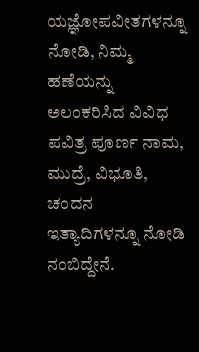ಯಜ್ಞೋಪವೀತಗಳನ್ನೂ ನೋಡಿ, ನಿಮ್ಮ ಹಣೆಯನ್ನು ಅಲಂಕರಿಸಿದ ವಿವಿಧ ಪವಿತ್ರ ಪೂರ್ಣ ನಾಮ, ಮುದ್ರೆ, ವಿಭೂತಿ, ಚಂದನ ಇತ್ಯಾದಿಗಳನ್ನೂ ನೋಡಿ ನಂಬಿದ್ದೇನೆ.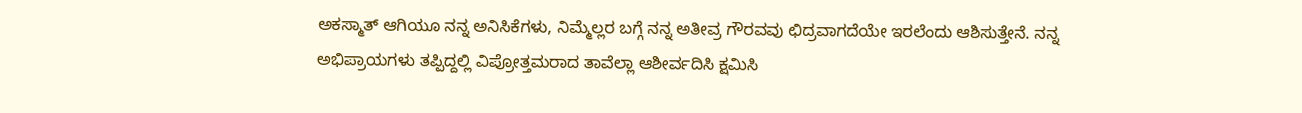ಅಕಸ್ಮಾತ್ ಆಗಿಯೂ ನನ್ನ ಅನಿಸಿಕೆಗಳು, ನಿಮ್ಮೆಲ್ಲರ ಬಗ್ಗೆ ನನ್ನ ಅತೀವ್ರ ಗೌರವವು ಛಿದ್ರವಾಗದೆಯೇ ಇರಲೆಂದು ಆಶಿಸುತ್ತೇನೆ. ನನ್ನ ಅಭಿಪ್ರಾಯಗಳು ತಪ್ಪಿದ್ದಲ್ಲಿ ವಿಪ್ರೋತ್ತಮರಾದ ತಾವೆಲ್ಲಾ ಆಶೀರ್ವದಿಸಿ ಕ್ಷಮಿಸಿ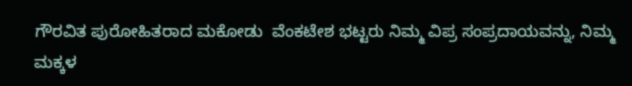ಗೌರವಿತ ಪುರೋಹಿತರಾದ ಮಕೋಡು  ವೆಂಕಟೇಶ ಭಟ್ಟರು ನಿಮ್ಮ ವಿಪ್ರ ಸಂಪ್ರದಾಯವನ್ನು, ನಿಮ್ಮ ಮಕ್ಕಳ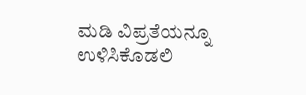ಮಡಿ ವಿಪ್ರತೆಯನ್ನೂ ಉಳಿಸಿಕೊಡಲಿ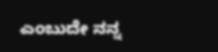ಎಂಬುದೇ ನನ್ನ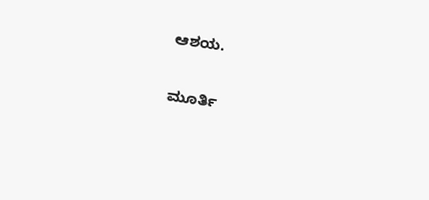ಆಶಯ.

ಮೂರ್ತಿ